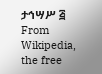ታኅሣሥ ፭
From Wikipedia, the free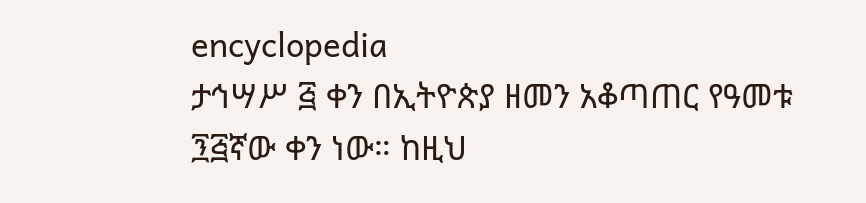encyclopedia
ታኅሣሥ ፭ ቀን በኢትዮጵያ ዘመን አቆጣጠር የዓመቱ ፺፭ኛው ቀን ነው። ከዚህ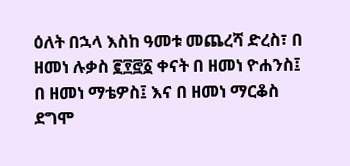ዕለት በኋላ እስከ ዓመቱ መጨረሻ ድረስ፣ በ ዘመነ ሉቃስ ፪፻፸፩ ቀናት በ ዘመነ ዮሐንስ፤ በ ዘመነ ማቴዎስ፤ እና በ ዘመነ ማርቆስ ደግሞ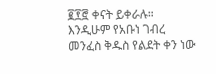፪፻፸ ቀናት ይቀራሉ። እንዲሁም የአቡነ ገብረ መንፈስ ቅዱስ የልደት ቀን ነው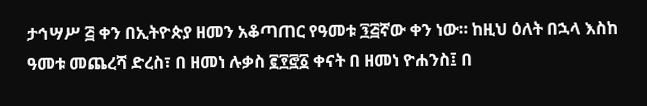ታኅሣሥ ፭ ቀን በኢትዮጵያ ዘመን አቆጣጠር የዓመቱ ፺፭ኛው ቀን ነው። ከዚህ ዕለት በኋላ እስከ ዓመቱ መጨረሻ ድረስ፣ በ ዘመነ ሉቃስ ፪፻፸፩ ቀናት በ ዘመነ ዮሐንስ፤ በ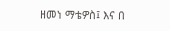ዘመነ ማቴዎስ፤ እና በ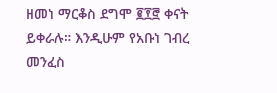ዘመነ ማርቆስ ደግሞ ፪፻፸ ቀናት ይቀራሉ። እንዲሁም የአቡነ ገብረ መንፈስ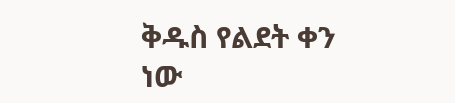ቅዱስ የልደት ቀን ነው